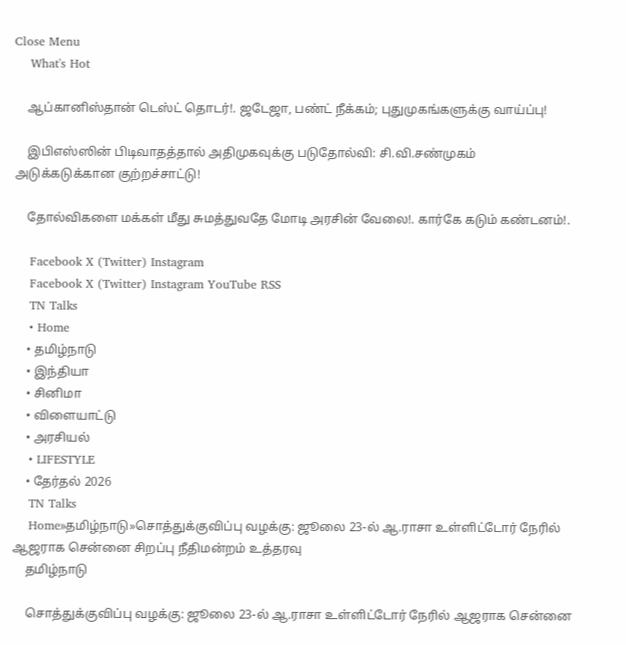Close Menu
    What's Hot

    ஆப்கானிஸ்தான் டெஸ்ட் தொடர்!. ஜடேஜா, பண்ட் நீக்கம்; புதுமுகங்களுக்கு வாய்ப்பு!

    இபிஎஸ்ஸின் பிடிவாதத்தால் அதிமுகவுக்கு படுதோல்வி: சி.வி.சண்முகம் அடுக்கடுக்கான குற்றச்சாட்டு!

    தோல்விகளை மக்கள் மீது சுமத்துவதே மோடி அரசின் வேலை!. கார்கே கடும் கண்டனம்!.

    Facebook X (Twitter) Instagram
    Facebook X (Twitter) Instagram YouTube RSS
    TN Talks
    • Home
    • தமிழ்நாடு
    • இந்தியா
    • சினிமா
    • விளையாட்டு
    • அரசியல்
    • LIFESTYLE
    • தேர்தல் 2026
    TN Talks
    Home»தமிழ்நாடு»சொத்துக்குவிப்பு வழக்கு: ஜூலை 23-ல் ஆ.ராசா உள்ளிட்டோர் நேரில் ஆஜராக சென்னை சிறப்பு நீதிமன்றம் உத்தரவு
    தமிழ்நாடு

    சொத்துக்குவிப்பு வழக்கு: ஜூலை 23-ல் ஆ.ராசா உள்ளிட்டோர் நேரில் ஆஜராக சென்னை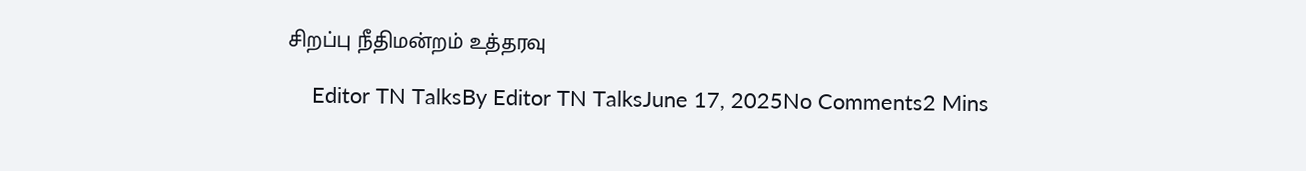சிறப்பு நீதிமன்றம் உத்தரவு

    Editor TN TalksBy Editor TN TalksJune 17, 2025No Comments2 Mins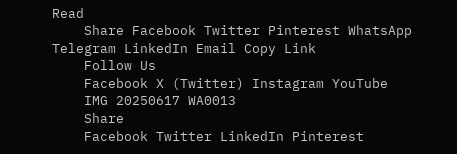Read
    Share Facebook Twitter Pinterest WhatsApp Telegram LinkedIn Email Copy Link
    Follow Us
    Facebook X (Twitter) Instagram YouTube
    IMG 20250617 WA0013
    Share
    Facebook Twitter LinkedIn Pinterest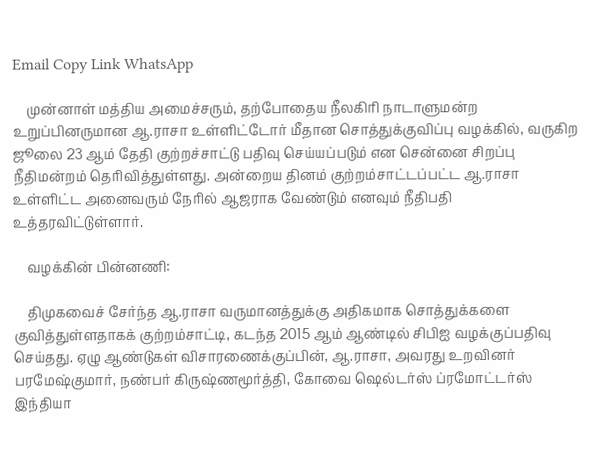Email Copy Link WhatsApp

    முன்னாள் மத்திய அமைச்சரும், தற்போதைய நீலகிரி நாடாளுமன்ற உறுப்பினருமான ஆ.ராசா உள்ளிட்டோர் மீதான சொத்துக்குவிப்பு வழக்கில், வருகிற ஜூலை 23 ஆம் தேதி குற்றச்சாட்டு பதிவு செய்யப்படும் என சென்னை சிறப்பு நீதிமன்றம் தெரிவித்துள்ளது. அன்றைய தினம் குற்றம்சாட்டப்பட்ட ஆ.ராசா உள்ளிட்ட அனைவரும் நேரில் ஆஜராக வேண்டும் எனவும் நீதிபதி உத்தரவிட்டுள்ளார்.

    வழக்கின் பின்னணி:

    திமுகவைச் சேர்ந்த ஆ.ராசா வருமானத்துக்கு அதிகமாக சொத்துக்களை குவித்துள்ளதாகக் குற்றம்சாட்டி, கடந்த 2015 ஆம் ஆண்டில் சிபிஐ வழக்குப்பதிவு செய்தது. ஏழு ஆண்டுகள் விசாரணைக்குப்பின், ஆ.ராசா, அவரது உறவினர் பரமேஷ்குமார், நண்பர் கிருஷ்ணமூர்த்தி, கோவை ஷெல்டர்ஸ் ப்ரமோட்டர்ஸ் இந்தியா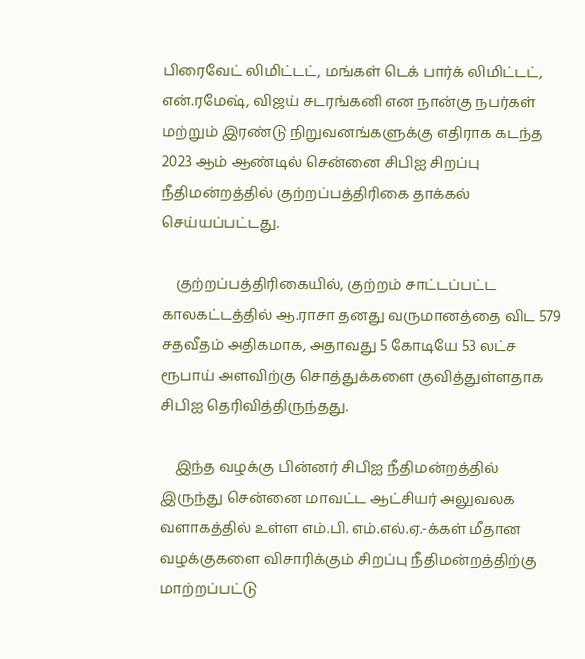பிரைவேட் லிமிட்டட், மங்கள் டெக் பார்க் லிமிட்டட், என்.ரமேஷ், விஜய் சடரங்கனி என நான்கு நபர்கள் மற்றும் இரண்டு நிறுவனங்களுக்கு எதிராக கடந்த 2023 ஆம் ஆண்டில் சென்னை சிபிஐ சிறப்பு நீதிமன்றத்தில் குற்றப்பத்திரிகை தாக்கல் செய்யப்பட்டது.

    குற்றப்பத்திரிகையில், குற்றம் சாட்டப்பட்ட காலகட்டத்தில் ஆ.ராசா தனது வருமானத்தை விட 579 சதவீதம் அதிகமாக, அதாவது 5 கோடியே 53 லட்ச ரூபாய் அளவிற்கு சொத்துக்களை குவித்துள்ளதாக சிபிஐ தெரிவித்திருந்தது.

    இந்த வழக்கு பின்னர் சிபிஐ நீதிமன்றத்தில் இருந்து சென்னை மாவட்ட ஆட்சியர் அலுவலக வளாகத்தில் உள்ள எம்.பி. எம்.எல்.ஏ.-க்கள் மீதான வழக்குகளை விசாரிக்கும் சிறப்பு நீதிமன்றத்திற்கு மாற்றப்பட்டு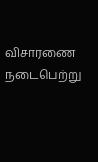விசாரணை நடைபெற்று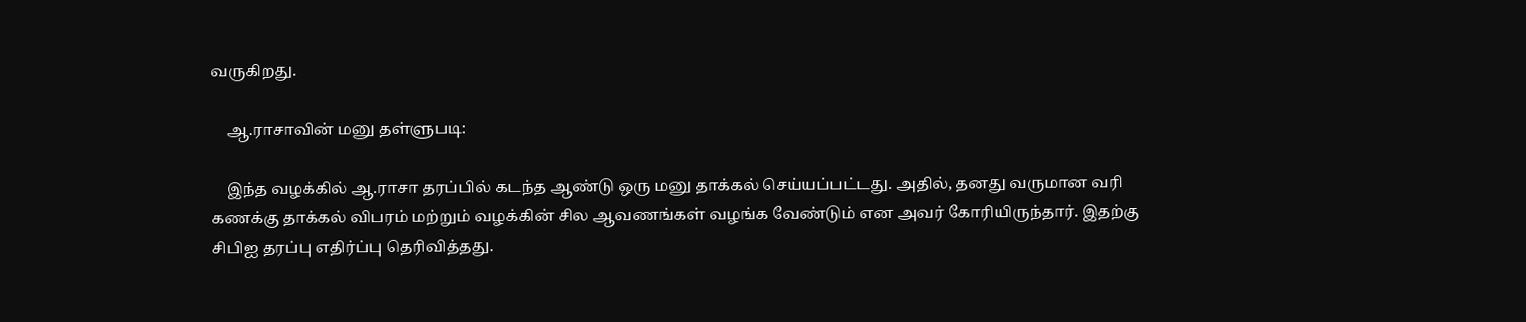வருகிறது.

    ஆ.ராசாவின் மனு தள்ளுபடி:

    இந்த வழக்கில் ஆ.ராசா தரப்பில் கடந்த ஆண்டு ஒரு மனு தாக்கல் செய்யப்பட்டது. அதில், தனது வருமான வரி கணக்கு தாக்கல் விபரம் மற்றும் வழக்கின் சில ஆவணங்கள் வழங்க வேண்டும் என அவர் கோரியிருந்தார். இதற்கு சிபிஐ தரப்பு எதிர்ப்பு தெரிவித்தது.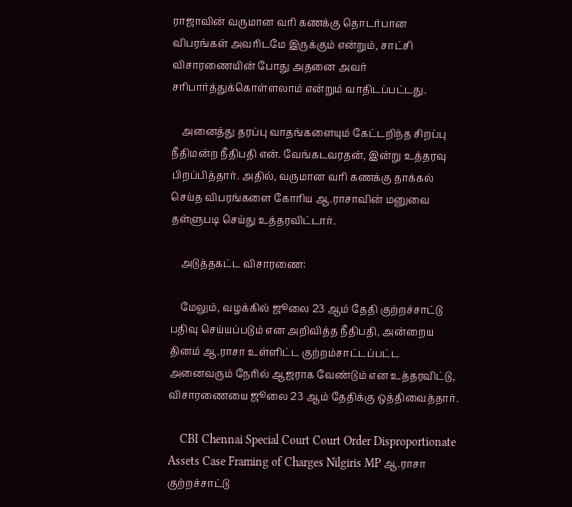ராஜாவின் வருமான வரி கணக்கு தொடர்பான விபரங்கள் அவரிடமே இருக்கும் என்றும், சாட்சி விசாரணையின் போது அதனை அவர் சரிபார்த்துக்கொள்ளலாம் என்றும் வாதிடப்பட்டது.

    அனைத்து தரப்பு வாதங்களையும் கேட்டறிந்த சிறப்பு நீதிமன்ற நீதிபதி என். வேங்கடவரதன், இன்று உத்தரவு பிறப்பித்தார். அதில், வருமான வரி கணக்கு தாக்கல் செய்த விபரங்களை கோரிய ஆ.ராசாவின் மனுவை தள்ளுபடி செய்து உத்தரவிட்டார்.

    அடுத்தகட்ட விசாரணை:

    மேலும், வழக்கில் ஜூலை 23 ஆம் தேதி குற்றச்சாட்டு பதிவு செய்யப்படும் என அறிவித்த நீதிபதி, அன்றைய தினம் ஆ.ராசா உள்ளிட்ட குற்றம்சாட்டப்பட்ட அனைவரும் நேரில் ஆஜராக வேண்டும் என உத்தரவிட்டு, விசாரணையை ஜூலை 23 ஆம் தேதிக்கு ஒத்திவைத்தார்.

    CBI Chennai Special Court Court Order Disproportionate Assets Case Framing of Charges Nilgiris MP ஆ.ராசா குற்றச்சாட்டு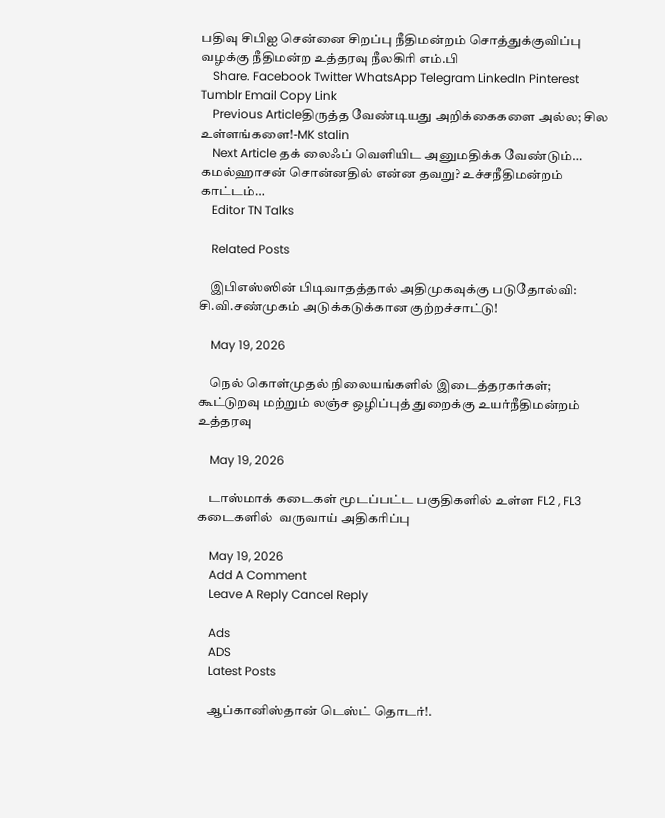பதிவு சிபிஐ சென்னை சிறப்பு நீதிமன்றம் சொத்துக்குவிப்பு வழக்கு நீதிமன்ற உத்தரவு நீலகிரி எம்.பி
    Share. Facebook Twitter WhatsApp Telegram LinkedIn Pinterest Tumblr Email Copy Link
    Previous Articleதிருத்த வேண்டியது அறிக்கைகளை அல்ல; சில உள்ளங்களை!-MK stalin
    Next Article தக் லைஃப் வெளியிட அனுமதிக்க வேண்டும்… கமல்ஹாசன் சொன்னதில் என்ன தவறு? உச்சநீதிமன்றம் காட்டம்…
    Editor TN Talks

    Related Posts

    இபிஎஸ்ஸின் பிடிவாதத்தால் அதிமுகவுக்கு படுதோல்வி: சி.வி.சண்முகம் அடுக்கடுக்கான குற்றச்சாட்டு!

    May 19, 2026

    நெல் கொள்முதல் நிலையங்களில் இடைத்தரகர்கள்; கூட்டுறவு மற்றும் லஞ்ச ஒழிப்புத் துறைக்கு உயர்நீதிமன்றம் உத்தரவு

    May 19, 2026

    டாஸ்மாக் கடைகள் மூடப்பட்ட பகுதிகளில் உள்ள FL2 , FL3  கடைகளில்  வருவாய் அதிகரிப்பு

    May 19, 2026
    Add A Comment
    Leave A Reply Cancel Reply

    Ads
    ADS
    Latest Posts

    ஆப்கானிஸ்தான் டெஸ்ட் தொடர்!.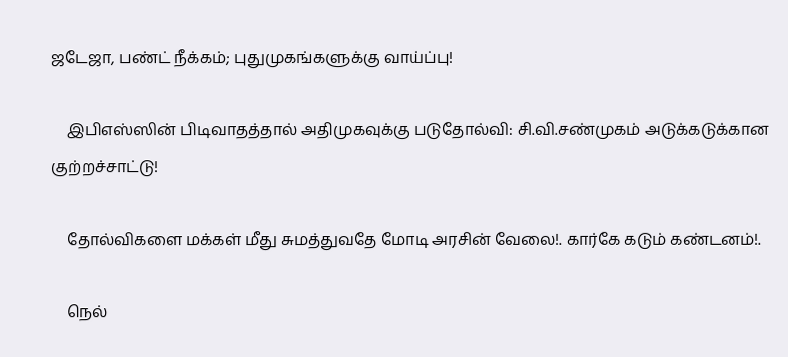ஜடேஜா, பண்ட் நீக்கம்; புதுமுகங்களுக்கு வாய்ப்பு!

    இபிஎஸ்ஸின் பிடிவாதத்தால் அதிமுகவுக்கு படுதோல்வி: சி.வி.சண்முகம் அடுக்கடுக்கான குற்றச்சாட்டு!

    தோல்விகளை மக்கள் மீது சுமத்துவதே மோடி அரசின் வேலை!. கார்கே கடும் கண்டனம்!.

    நெல்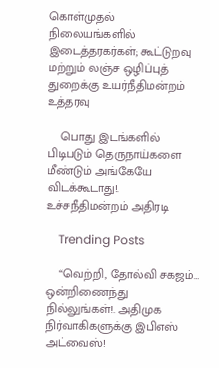கொள்முதல் நிலையங்களில் இடைத்தரகர்கள்; கூட்டுறவு மற்றும் லஞ்ச ஒழிப்புத் துறைக்கு உயர்நீதிமன்றம் உத்தரவு

    பொது இடங்களில் பிடிபடும் தெருநாய்களை மீண்டும் அங்கேயே விடக்கூடாது!. உச்சநீதிமன்றம் அதிரடி

    Trending Posts

    “வெற்றி, தோல்வி சகஜம்… ஒன்றிணைந்து நில்லுங்கள்!. அதிமுக நிர்வாகிகளுக்கு இபிஎஸ் அட்வைஸ்!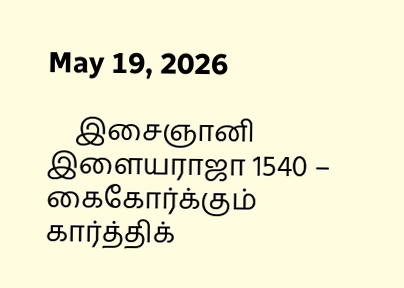May 19, 2026

    இசைஞானி இளையராஜா 1540 – கைகோர்க்கும் கார்த்திக்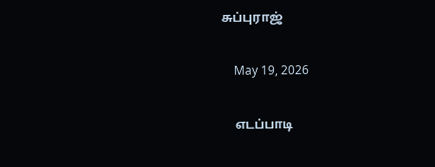சுப்புராஜ்

    May 19, 2026

    எடப்பாடி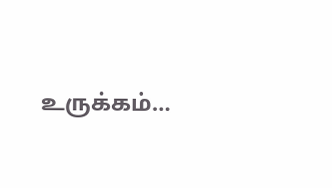உருக்கம்…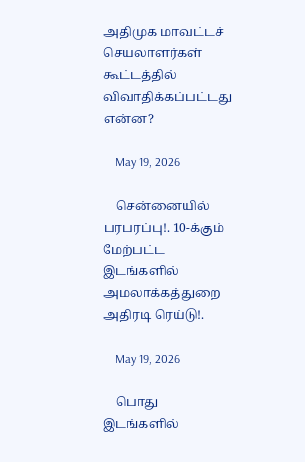அதிமுக மாவட்டச் செயலாளர்கள் கூட்டத்தில் விவாதிக்கப்பட்டது என்ன?

    May 19, 2026

    சென்னையில் பரபரப்பு!. 10-க்கும் மேற்பட்ட இடங்களில் அமலாக்கத்துறை அதிரடி ரெய்டு!.

    May 19, 2026

    பொது இடங்களில்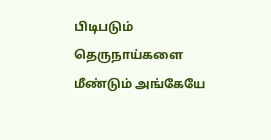பிடிபடும் தெருநாய்களை மீண்டும் அங்கேயே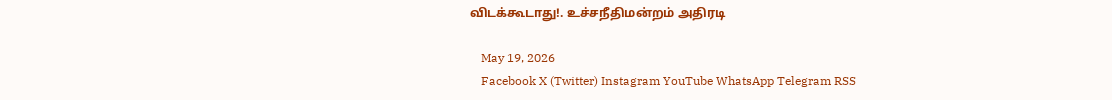விடக்கூடாது!. உச்சநீதிமன்றம் அதிரடி

    May 19, 2026
    Facebook X (Twitter) Instagram YouTube WhatsApp Telegram RSS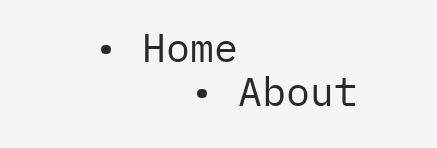• Home
    • About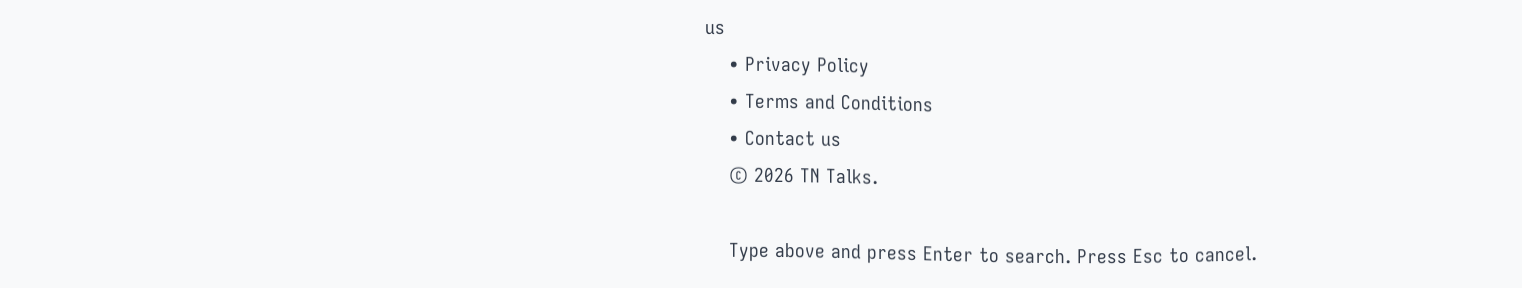us
    • Privacy Policy
    • Terms and Conditions
    • Contact us
    © 2026 TN Talks.

    Type above and press Enter to search. Press Esc to cancel.